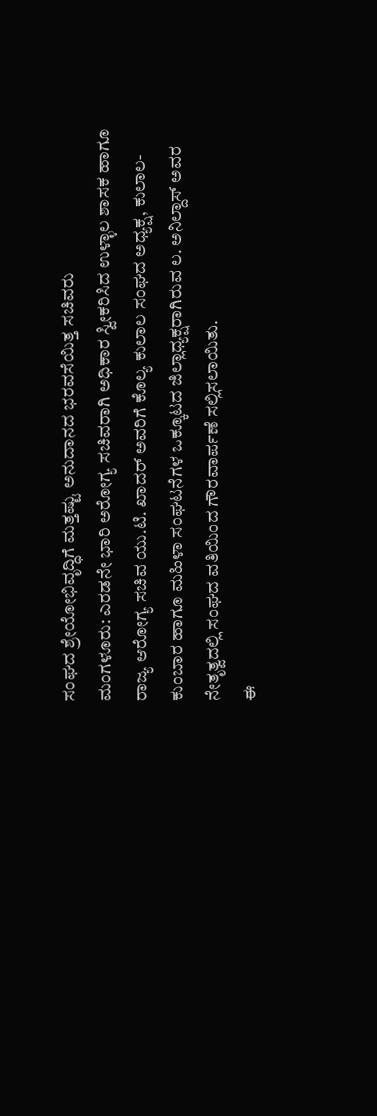ಸಂಘದ ಶ್ರೇಯೋಭಿವೃದ್ಧಿಗೆ ಮತ್ತಷ್ಟು ಅನುದಾನದ ಭರವಸೆಯಿತ್ತ ಸಚಿವರು
ಮಂಗಳೂರು: ಎರಡನೇ ಭಾರಿ ಅರೋಗ್ಯ ಸಚಿವರಾಗಿ ಅಧಿಕಾರ ಸ್ವೀಕರಿಸಿದ ಉಳ್ಳಾಲ ಶಾಸಕ ಹಾಗೂ ರಾಜ್ಯ ಆರೋಗ್ಯ ಸಚಿವ ಯು.ಟಿ. ಖಾದರ್ ಅವರಿಗೆ ಕೊಲ್ಯ ಕುಲಾಲ ಸಂಘದ ಅಧ್ಯಕ್ಷ, ಕುಲಾಲ-ಕುಂಬಾರ ಹಾಗೂ ಮಹಿಳಾ ಸಂಘಟನೆಗಳ ಒಕ್ಕೂಟದ ಜಿಲ್ಲಾಧ್ಯಕ್ಷರಾಗಿರುವ ಲ. ಅನಿಲ್ದಾಸ್ ಅವರ ನೇತೃತ್ವದಲ್ಲಿ ಸಂಘದ ವತಿಯಿಂದ ಗೌರವಾರ್ಪಣೆ ಸಲ್ಲಿಸಲಾಯಿತು.
ಈ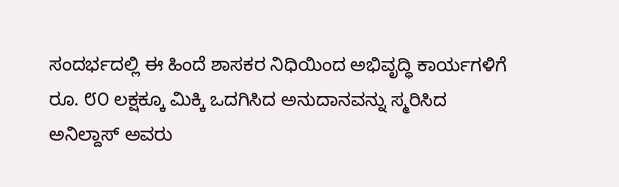ಸಂದರ್ಭದಲ್ಲಿ ಈ ಹಿಂದೆ ಶಾಸಕರ ನಿಧಿಯಿಂದ ಅಭಿವೃದ್ಧಿ ಕಾರ್ಯಗಳಿಗೆ ರೂ. ೮೦ ಲಕ್ಷಕ್ಕೂ ಮಿಕ್ಕಿ ಒದಗಿಸಿದ ಅನುದಾನವನ್ನು ಸ್ಮರಿಸಿದ ಅನಿಲ್ದಾಸ್ ಅವರು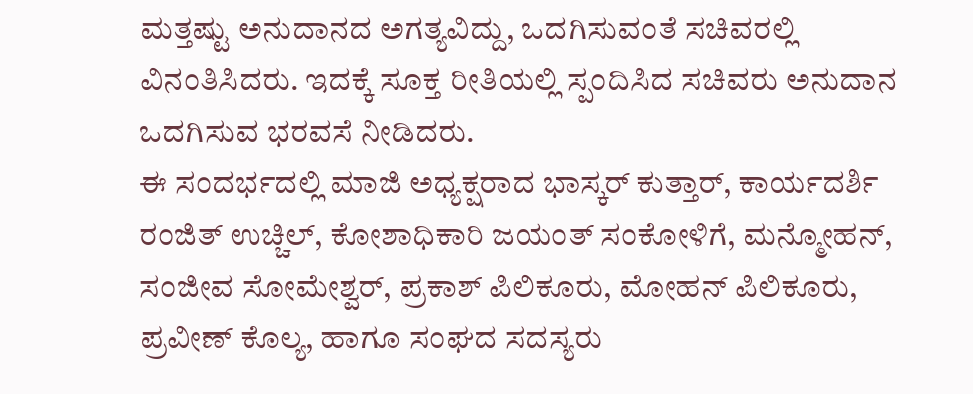ಮತ್ತಷ್ಟು ಅನುದಾನದ ಅಗತ್ಯವಿದ್ದು, ಒದಗಿಸುವಂತೆ ಸಚಿವರಲ್ಲಿ ವಿನಂತಿಸಿದರು. ಇದಕ್ಕೆ ಸೂಕ್ತ ರೀತಿಯಲ್ಲಿ ಸ್ಪಂದಿಸಿದ ಸಚಿವರು ಅನುದಾನ ಒದಗಿಸುವ ಭರವಸೆ ನೀಡಿದರು.
ಈ ಸಂದರ್ಭದಲ್ಲಿ ಮಾಜಿ ಅಧ್ಯಕ್ಷರಾದ ಭಾಸ್ಕರ್ ಕುತ್ತಾರ್, ಕಾರ್ಯದರ್ಶಿ ರಂಜಿತ್ ಉಚ್ಚಿಲ್, ಕೋಶಾಧಿಕಾರಿ ಜಯಂತ್ ಸಂಕೋಳಿಗೆ, ಮನ್ಮೋಹನ್, ಸಂಜೀವ ಸೋಮೇಶ್ವರ್, ಪ್ರಕಾಶ್ ಪಿಲಿಕೂರು, ಮೋಹನ್ ಪಿಲಿಕೂರು, ಪ್ರವೀಣ್ ಕೊಲ್ಯ, ಹಾಗೂ ಸಂಘದ ಸದಸ್ಯರು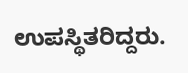ಉಪಸ್ಥಿತರಿದ್ದರು.